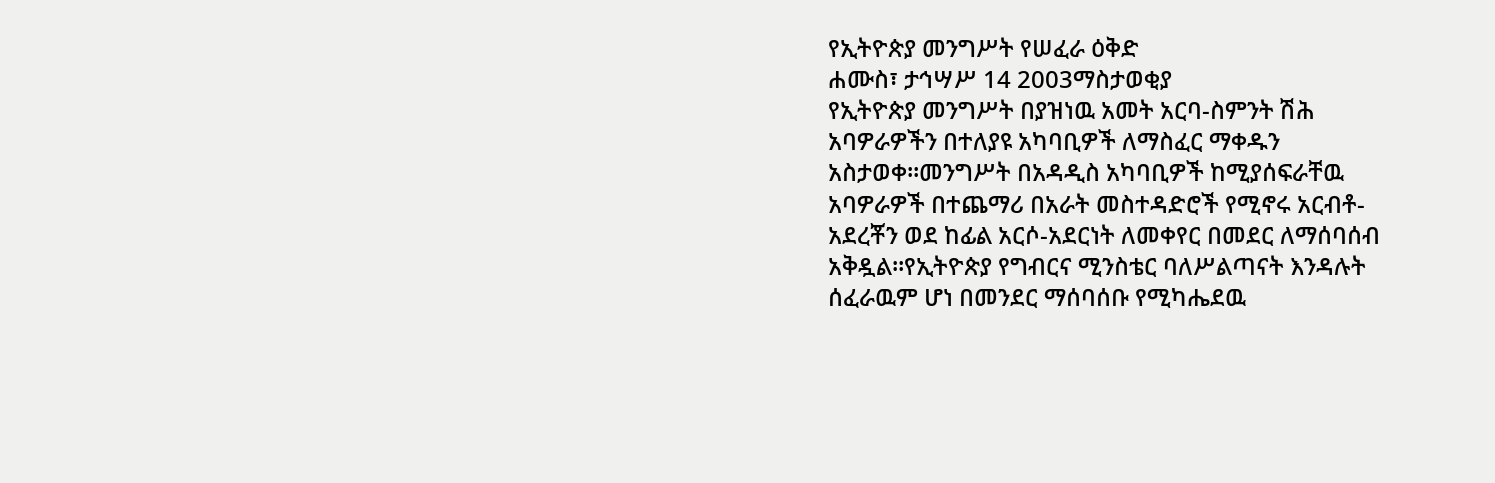የኢትዮጵያ መንግሥት የሠፈራ ዕቅድ
ሐሙስ፣ ታኅሣሥ 14 2003ማስታወቂያ
የኢትዮጵያ መንግሥት በያዝነዉ አመት አርባ-ስምንት ሽሕ አባዎራዎችን በተለያዩ አካባቢዎች ለማስፈር ማቀዱን አስታወቀ።መንግሥት በአዳዲስ አካባቢዎች ከሚያሰፍራቸዉ አባዎራዎች በተጨማሪ በአራት መስተዳድሮች የሚኖሩ አርብቶ-አደረቾን ወደ ከፊል አርሶ-አደርነት ለመቀየር በመደር ለማሰባሰብ አቅዷል።የኢትዮጵያ የግብርና ሚንስቴር ባለሥልጣናት እንዳሉት ሰፈራዉም ሆነ በመንደር ማሰባሰቡ የሚካሔደዉ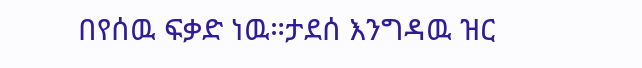በየሰዉ ፍቃድ ነዉ።ታደሰ እንግዳዉ ዝር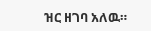ዝር ዘገባ አለዉ።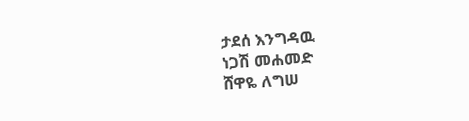ታደሰ እንግዳዉ
ነጋሽ መሐመድ
ሸዋዬ ለግሠ